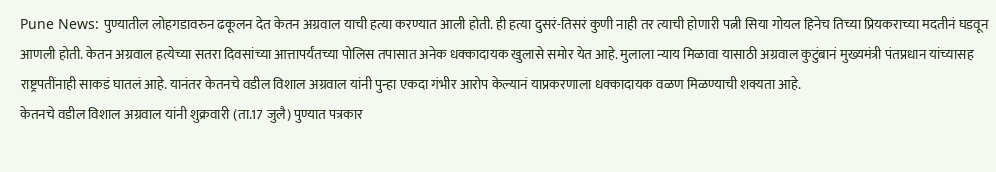Pune News: पुण्यातील लोहगडावरुन ढकूलन देत केतन अग्रवाल याची हत्या करण्यात आली होती. ही हत्या दुसरं-तिसरं कुणी नाही तर त्याची होणारी पत्नी सिया गोयल हिनेच तिच्या प्रियकराच्या मदतीनं घडवून आणली होती. केतन अग्रवाल हत्येच्या सतरा दिवसांच्या आत्तापर्यंतच्या पोलिस तपासात अनेक धक्कादायक खुलासे समोर येत आहे. मुलाला न्याय मिळावा यासाठी अग्रवाल कुटुंबानं मुख्यमंत्री पंतप्रधान यांच्यासह राष्ट्रपतींनाही साकडं घातलं आहे. यानंतर केतनचे वडील विशाल अग्रवाल यांनी पुन्हा एकदा गंभीर आरोप केल्यानं याप्रकरणाला धक्कादायक वळण मिळण्याची शक्यता आहे.
केतनचे वडील विशाल अग्रवाल यांनी शुक्रवारी (ता.17 जुलै) पुण्यात पत्रकार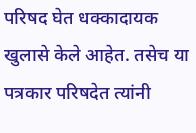परिषद घेत धक्कादायक खुलासे केले आहेत. तसेच या पत्रकार परिषदेत त्यांनी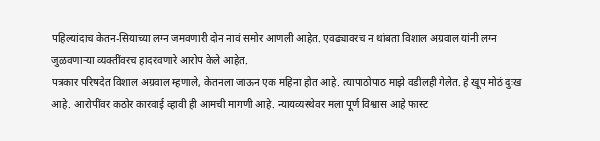पहिल्यांदाच केतन-सियाच्या लग्न जमवणारी दोन नावं समोर आणली आहेत. एवढ्यावरच न थांबता विशाल अग्रवाल यांनी लग्न जुळवणाऱ्या व्यक्तींवरच हादरवणारे आरोप केले आहेत.
पत्रकार परिषदेत विशाल अग्रवाल म्हणाले, केतनला जाऊन एक महिना होत आहे. त्यापाठोपाठ माझे वडीलही गेलेत. हे खूप मोठं दुःख आहे. आरोपींवर कठोर कारवाई व्हावी ही आमची मागणी आहे. न्यायव्यस्थेवर मला पूर्ण विश्वास आहे फास्ट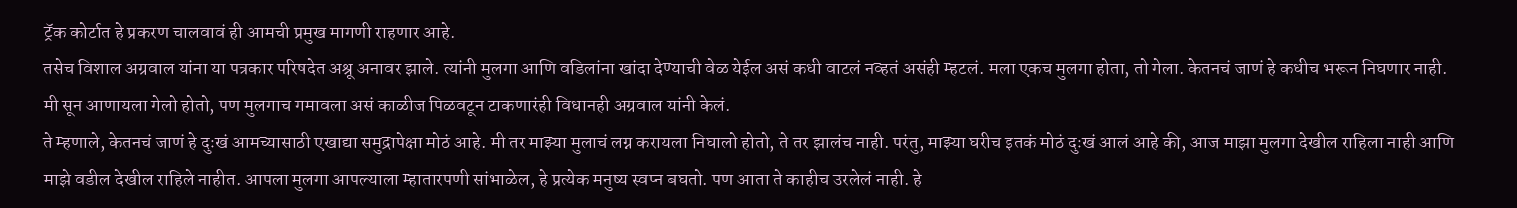ट्रॅक कोर्टात हे प्रकरण चालवावं ही आमची प्रमुख मागणी राहणार आहे.
तसेच विशाल अग्रवाल यांना या पत्रकार परिषदेत अश्रू अनावर झाले. त्यांनी मुलगा आणि वडिलांना खांदा देण्याची वेळ येईल असं कधी वाटलं नव्हतं असंही म्हटलं. मला एकच मुलगा होता, तो गेला. केतनचं जाणं हे कधीच भरून निघणार नाही. मी सून आणायला गेलो होतो, पण मुलगाच गमावला असं काळीज पिळवटून टाकणारंही विधानही अग्रवाल यांनी केलं.
ते म्हणाले, केतनचं जाणं हे दुःखं आमच्यासाठी एखाद्या समुद्रापेक्षा मोठं आहे. मी तर माझ्या मुलाचं लग्न करायला निघालो होतो, ते तर झालंच नाही. परंतु, माझ्या घरीच इतकं मोठं दुःखं आलं आहे की, आज माझा मुलगा देखील राहिला नाही आणि माझे वडील देखील राहिले नाहीत. आपला मुलगा आपल्याला म्हातारपणी सांभाळेल, हे प्रत्येक मनुष्य स्वप्न बघतो. पण आता ते काहीच उरलेलं नाही. हे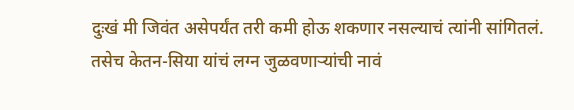दुःखं मी जिवंत असेपर्यंत तरी कमी होऊ शकणार नसल्याचं त्यांनी सांगितलं.
तसेच केतन-सिया यांचं लग्न जुळवणाऱ्यांची नावं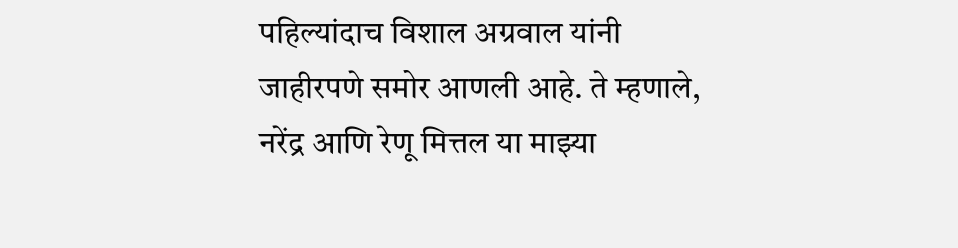पहिल्यांदाच विशाल अग्रवाल यांनी जाहीरपणे समोर आणली आहे. ते म्हणाले, नरेंद्र आणि रेणू मित्तल या माझ्या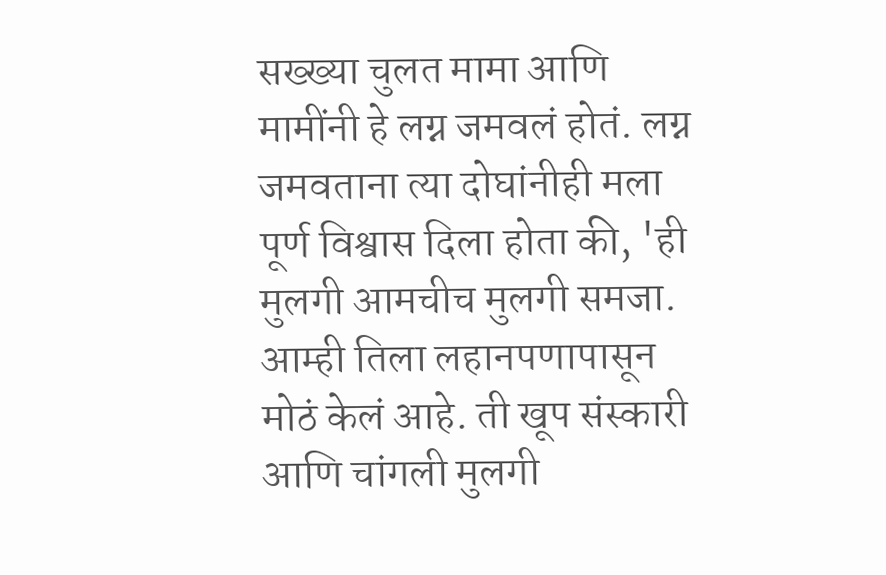सख्ख्या चुलत मामा आणि मामींनी हे लग्न जमवलं होतं. लग्न जमवताना त्या दोघांनीही मला पूर्ण विश्वास दिला होता की, 'ही मुलगी आमचीच मुलगी समजा. आम्ही तिला लहानपणापासून मोठं केलं आहे. ती खूप संस्कारी आणि चांगली मुलगी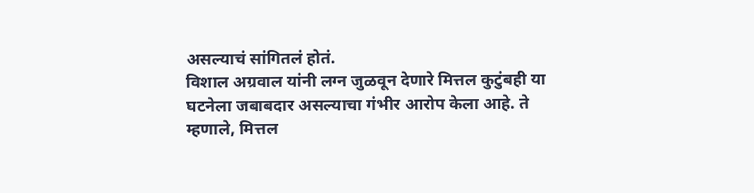असल्याचं सांगितलं होतं.
विशाल अग्रवाल यांनी लग्न जुळवून देणारे मित्तल कुटुंबही या घटनेला जबाबदार असल्याचा गंभीर आरोप केला आहे. ते म्हणाले, मित्तल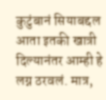कुटुंबानं सियाबद्दल आता इतकी खात्री दिल्यानंतर आम्ही हे लग्न ठरवलं. मात्र,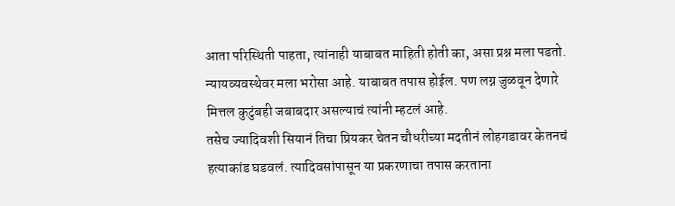आता परिस्थिती पाहता, त्यांनाही याबाबत माहिती होती का, असा प्रश्न मला पडतो. न्यायव्यवस्थेवर मला भरोसा आहे. याबाबत तपास होईल. पण लग्न जुळवून देणारे मित्तल कुटुंबही जबाबदार असल्याचं त्यांनी म्हटलं आहे.
तसेच ज्यादिवशी सियानं तिचा प्रियकर चेतन चौधरीच्या मदतीनं लोहगडावर केतनचं हत्याकांड घडवलं. त्यादिवसांपासून या प्रकरणाचा तपास करताना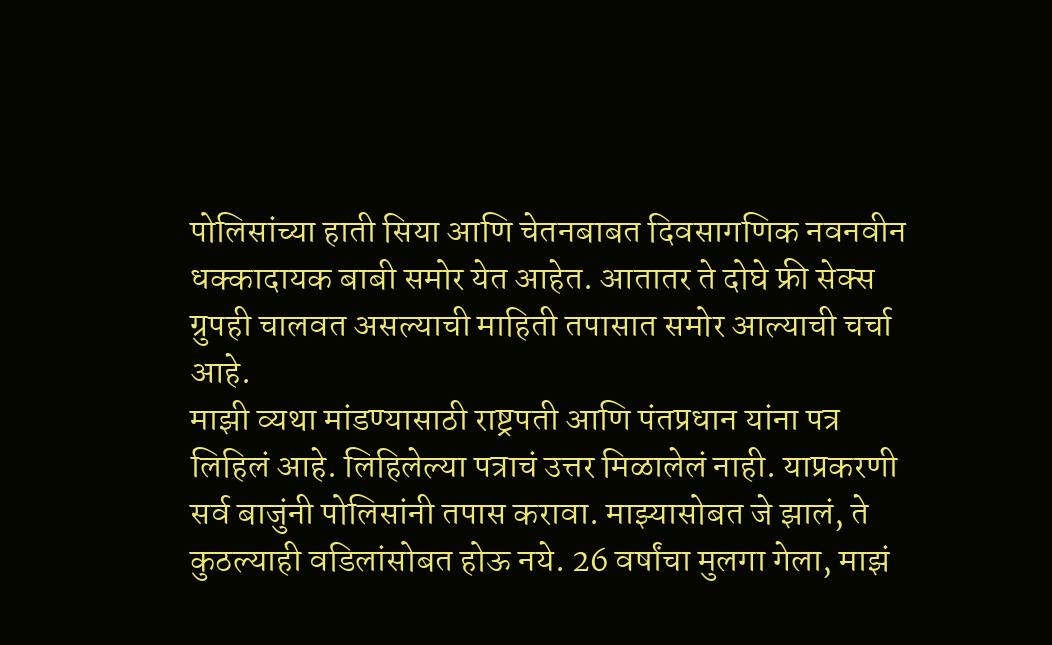पोलिसांच्या हाती सिया आणि चेतनबाबत दिवसागणिक नवनवीन धक्कादायक बाबी समोर येत आहेत. आतातर ते दोघे फ्री सेक्स ग्रुपही चालवत असल्याची माहिती तपासात समोर आल्याची चर्चा आहे.
माझी व्यथा मांडण्यासाठी राष्ट्रपती आणि पंतप्रधान यांना पत्र लिहिलं आहे. लिहिलेल्या पत्राचं उत्तर मिळालेलं नाही. याप्रकरणी सर्व बाजुंनी पोलिसांनी तपास करावा. माझ्यासोबत जे झालं, ते कुठल्याही वडिलांसोबत होऊ नये. 26 वर्षांचा मुलगा गेला, माझं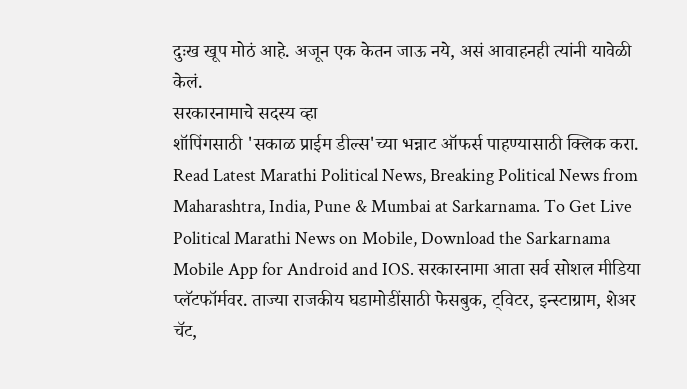दुःख खूप मोठं आहे. अजून एक केतन जाऊ नये, असं आवाहनही त्यांनी यावेळी केलं.
सरकारनामाचे सदस्य व्हा
शॉपिंगसाठी 'सकाळ प्राईम डील्स'च्या भन्नाट ऑफर्स पाहण्यासाठी क्लिक करा.
Read Latest Marathi Political News, Breaking Political News from Maharashtra, India, Pune & Mumbai at Sarkarnama. To Get Live Political Marathi News on Mobile, Download the Sarkarnama Mobile App for Android and IOS. सरकारनामा आता सर्व सोशल मीडिया प्लॅटफॉर्मवर. ताज्या राजकीय घडामोडींसाठी फेसबुक, ट्विटर, इन्स्टाग्राम, शेअर चॅट,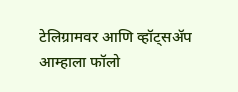टेलिग्रामवर आणि व्हॉट्सॲप आम्हाला फॉलो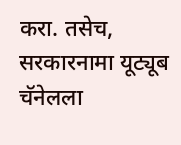करा. तसेच, सरकारनामा यूट्यूब चॅनेलला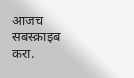आजच सबस्क्राइब करा.